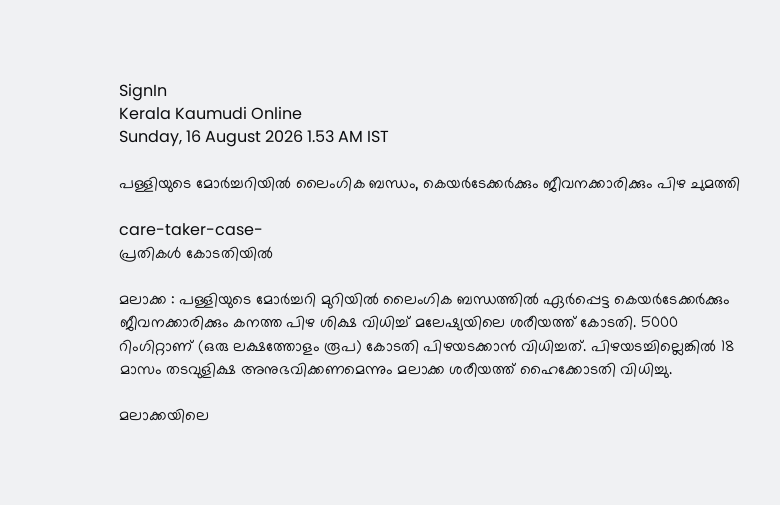SignIn
Kerala Kaumudi Online
Sunday, 16 August 2026 1.53 AM IST

പള്ളിയുടെ മോർച്ചറിയിൽ ലൈംഗിക ബന്ധം, കെയർടേക്കർക്കും ജീവനക്കാരിക്കും പിഴ ചുമത്തി

care-taker-case-
പ്രതികൾ കോടതിയിൽ

മലാക്ക : പള്ളിയുടെ മോർച്ചറി മുറിയിൽ ലൈംഗിക ബന്ധത്തിൽ ഏർപ്പെട്ട കെയർടേക്കർക്കും ജീവനക്കാരിക്കും കനത്ത പിഴ ശിക്ഷ വിധിച്ച് മലേഷ്യയിലെ ശരീയത്ത് കോടതി. 5000 റിംഗിറ്റാണ് (ഒരു ലക്ഷത്തോളം രൂപ) കോടതി പിഴയടക്കാൻ വിധിച്ചത്. പിഴയടച്ചില്ലെങ്കിൽ 18 മാസം തടവുളിക്ഷ അനുഭവിക്കണമെന്നും മലാക്ക ശരീയത്ത് ഹൈക്കോടതി വിധിച്ചു.

മലാക്കയിലെ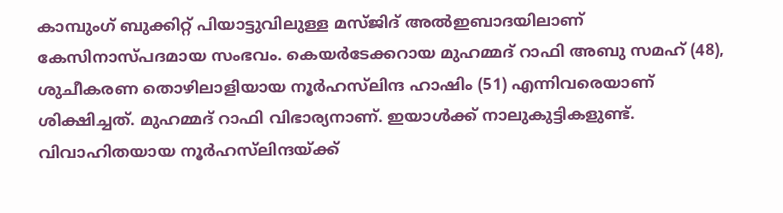കാമ്പുംഗ് ബുക്കിറ്റ് പിയാട്ടുവിലുള്ള മസ്‌ജിദ് അൽഇബാദയിലാണ് കേസിനാസ്പദമായ സംഭവം. കെയർടേക്കറായ മുഹമ്മദ് റാഫി അബു സമഹ് (48), ശുചീകരണ തൊഴിലാളിയായ നൂർ‌ഹസ്‌ലിന്ദ ഹാഷിം (51) എന്നിവരെയാണ് ശിക്ഷിച്ചത്. മുഹമ്മദ് റാഫി വിഭാര്യനാണ്. ഇയാൾക്ക് നാലുകുട്ടികളുണ്ട്. വിവാഹിതയായ നൂർഹസ്‌ലിന്ദയ്ക്ക്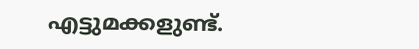എട്ടുമക്കളുണ്ട്.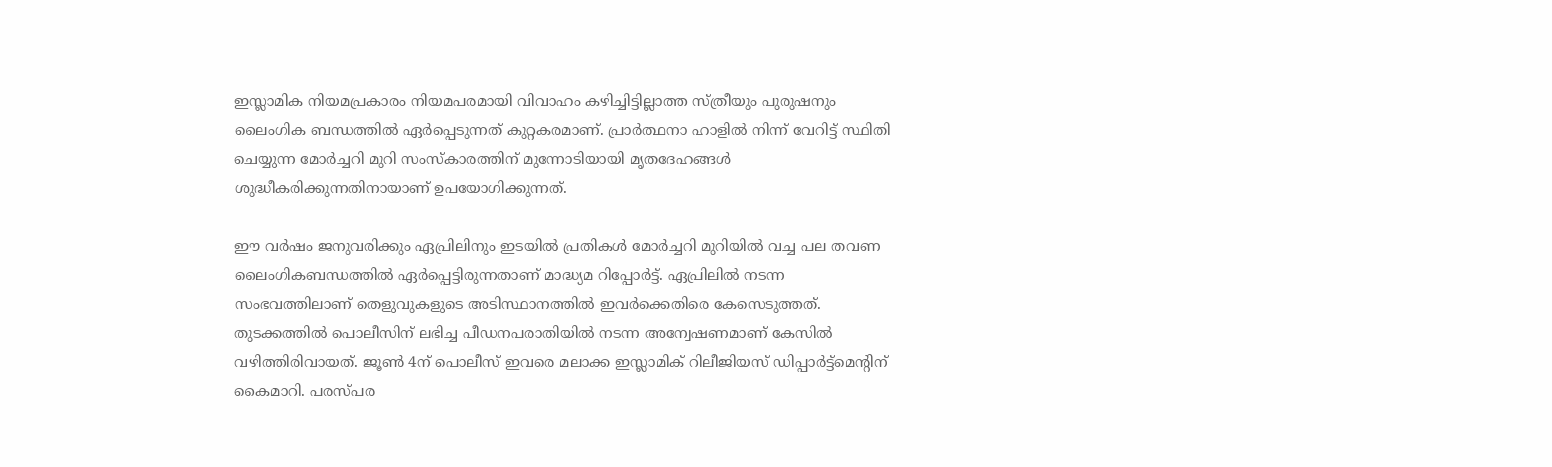ഇസ്ലാമിക നിയമപ്രകാരം നിയമപരമായി വിവാഹം കഴിച്ചിട്ടില്ലാത്ത സ്ത്രീയും പുരുഷനും ലൈംഗിക ബന്ധത്തിൽ ഏർപ്പെടുന്നത് കുറ്റകരമാണ്. പ്രാർത്ഥനാ ഹാളിൽ നിന്ന് വേറിട്ട് സ്ഥിതി ചെയ്യുന്ന മോർച്ചറി മുറി സംസ്കാരത്തിന് മുന്നോടിയായി മൃതദേഹങ്ങൾ ശുദ്ധീകരിക്കുന്നതിനായാണ് ഉപയോഗിക്കുന്നത്.

ഈ വർഷം ജനുവരിക്കും ഏപ്രിലിനും ഇടയിൽ പ്രതികൾ മോർച്ചറി മുറിയിൽ വച്ച പല തവണ ലൈംഗികബന്ധത്തിൽ ഏർപ്പെട്ടിരുന്നതാണ് മാദ്ധ്യമ റിപ്പോർട്ട്. ഏപ്രിലിൽ നടന്ന സംഭവത്തിലാണ് തെളുവുകളുടെ അടിസ്ഥാനത്തിൽ ഇവർക്കെതിരെ കേസെടുത്തത്. തുടക്കത്തിൽ പൊലീസിന് ലഭിച്ച പീഡനപരാതിയിൽ നടന്ന അന്വേഷണമാണ് കേസിൽ വഴിത്തിരിവായത്. ജൂൺ 4ന് പൊലീസ് ഇവരെ മലാക്ക ഇസ്ലാമിക് റിലീജിയസ് ഡിപ്പാർട്ട്മെന്റിന് കൈമാറി. പരസ്പര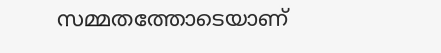സമ്മതത്തോടെയാണ്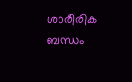ശാരീരിക ബന്ധം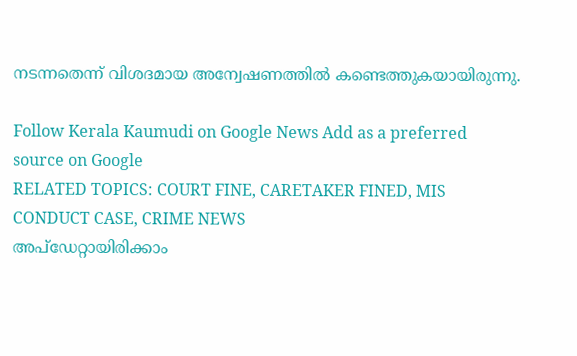നടന്നതെന്ന് വിശദമായ അന്വേഷണത്തിൽ കണ്ടെത്തുകയായിരുന്നു.

Follow Kerala Kaumudi on Google News Add as a preferred source on Google
RELATED TOPICS: COURT FINE, CARETAKER FINED, MIS CONDUCT CASE, CRIME NEWS
അപ്ഡേറ്റായിരിക്കാം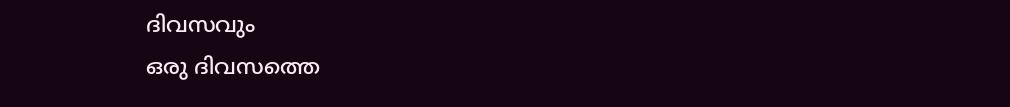ദിവസവും
ഒരു ദിവസത്തെ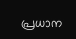പ്രധാന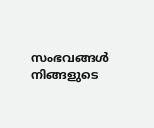സംഭവങ്ങൾ നിങ്ങളുടെ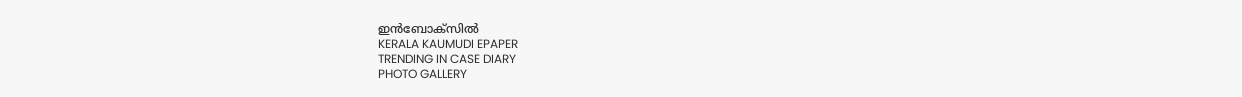ഇൻബോക്സിൽ
KERALA KAUMUDI EPAPER
TRENDING IN CASE DIARY
PHOTO GALLERY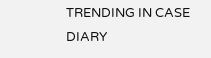TRENDING IN CASE DIARY